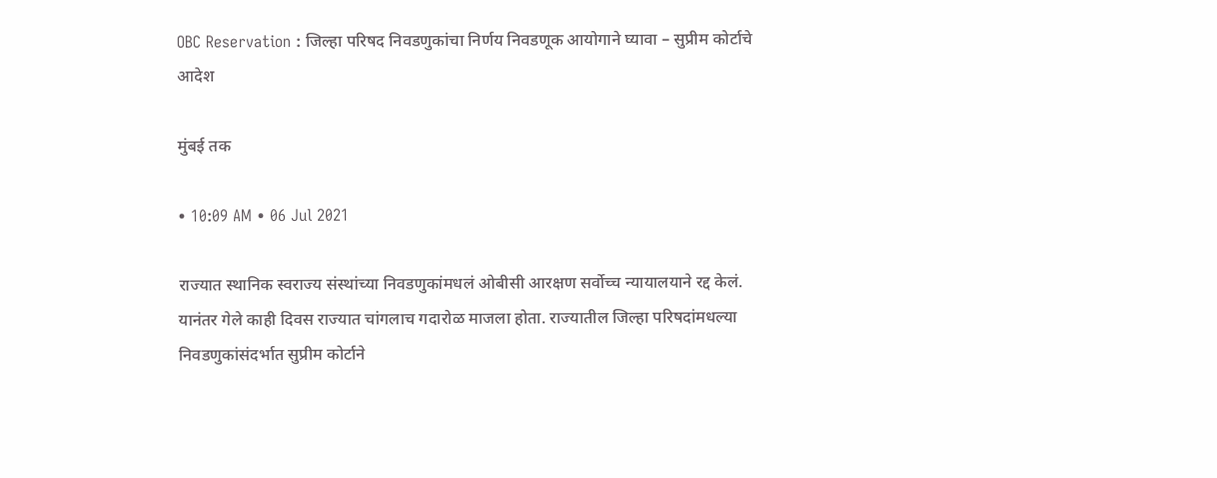OBC Reservation : जिल्हा परिषद निवडणुकांचा निर्णय निवडणूक आयोगाने घ्यावा – सुप्रीम कोर्टाचे आदेश

मुंबई तक

• 10:09 AM • 06 Jul 2021

राज्यात स्थानिक स्वराज्य संस्थांच्या निवडणुकांमधलं ओबीसी आरक्षण सर्वोच्च न्यायालयाने रद्द केलं. यानंतर गेले काही दिवस राज्यात चांगलाच गदारोळ माजला होता. राज्यातील जिल्हा परिषदांमधल्या निवडणुकांसंदर्भात सुप्रीम कोर्टाने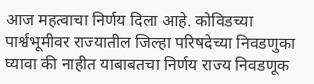आज महत्वाचा निर्णय दिला आहे. कोविडच्या पार्श्वभूमीवर राज्यातील जिल्हा परिषदेच्या निवडणुका घ्यावा की नाहीत याबाबतचा निर्णय राज्य निवडणूक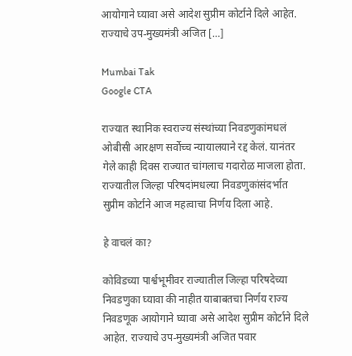आयोगाने घ्यावा असे आदेश सुप्रीम कोर्टाने दिले आहेत. राज्याचे उप-मुख्यमंत्री अजित […]

Mumbai Tak
Google CTA

राज्यात स्थानिक स्वराज्य संस्थांच्या निवडणुकांमधलं ओबीसी आरक्षण सर्वोच्च न्यायालयाने रद्द केलं. यानंतर गेले काही दिवस राज्यात चांगलाच गदारोळ माजला होता. राज्यातील जिल्हा परिषदांमधल्या निवडणुकांसंदर्भात सुप्रीम कोर्टाने आज महत्वाचा निर्णय दिला आहे.

हे वाचलं का?

कोविडच्या पार्श्वभूमीवर राज्यातील जिल्हा परिषदेच्या निवडणुका घ्यावा की नाहीत याबाबतचा निर्णय राज्य निवडणूक आयोगाने घ्यावा असे आदेश सुप्रीम कोर्टाने दिले आहेत. राज्याचे उप-मुख्यमंत्री अजित पवार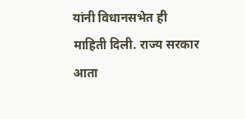यांनी विधानसभेत ही माहिती दिली. राज्य सरकार आता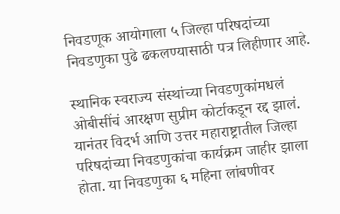निवडणूक आयोगाला ५ जिल्हा परिषदांच्या निवडणुका पुढे ढकलण्यासाठी पत्र लिहीणार आहे.

स्थानिक स्वराज्य संस्थांच्या निवडणुकांमधलं ओबीसींचं आरक्षण सुप्रीम कोर्टाकडून रद्द झालं. यानंतर विदर्भ आणि उत्तर महाराष्ट्रातील जिल्हा परिषदांच्या निवडणुकांचा कार्यक्रम जाहीर झाला होता. या निवडणुका ६ महिना लांबणीवर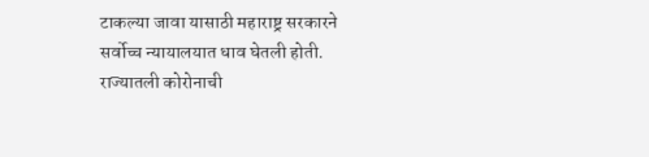टाकल्या जावा यासाठी महाराष्ट्र सरकारने सर्वोच्च न्यायालयात धाव घेतली होती. राज्यातली कोरोनाची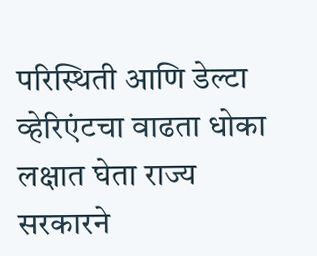परिस्थिती आणि डेल्टा व्हेरिएंटचा वाढता धोका लक्षात घेता राज्य सरकारने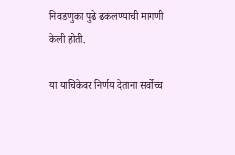निवडणुका पुढे ढकलण्याची मागणी केली होती.

या याचिकेवर निर्णय देताना सर्वोच्च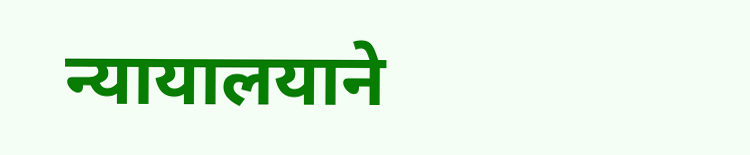न्यायालयाने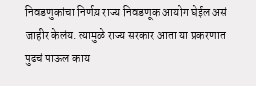निवडणुकांचा निर्णय़ राज्य निवडणूक आयोग घेईल असं जाहीर केलंय. त्यामुळे राज्य सरकार आता या प्रकरणात पुढचं पाऊल काय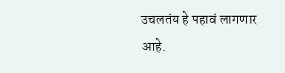उचलतंय हे पहावं लागणार आहे.